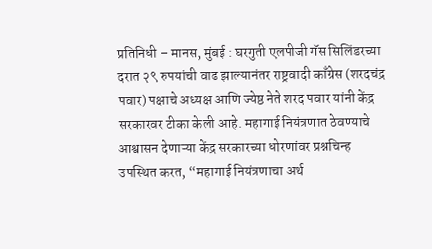प्रतिनिधी – मानस, मुंबई : घरगुती एलपीजी गॅस सिलिंडरच्या दरात २९ रुपयांची वाढ झाल्यानंतर राष्ट्रवादी काँग्रेस (शरदचंद्र पवार) पक्षाचे अध्यक्ष आणि ज्येष्ठ नेते शरद पवार यांनी केंद्र सरकारवर टीका केली आहे. महागाई नियंत्रणात ठेवण्याचे आश्वासन देणाऱ्या केंद्र सरकारच्या धोरणांवर प्रश्नचिन्ह उपस्थित करत, “महागाई नियंत्रणाचा अर्थ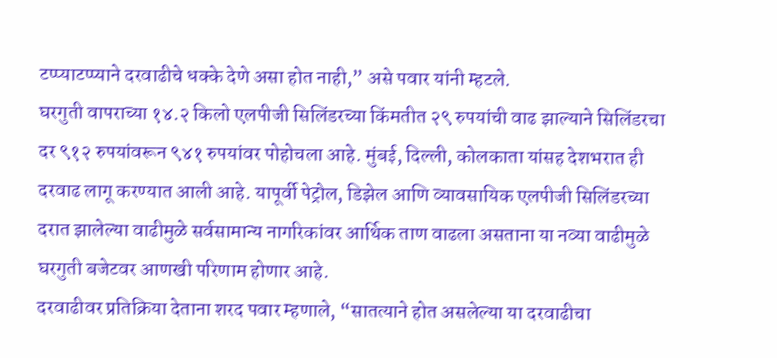टप्प्याटप्प्याने दरवाढीचे धक्के देणे असा होत नाही,” असे पवार यांनी म्हटले.
घरगुती वापराच्या १४.२ किलो एलपीजी सिलिंडरच्या किंमतीत २९ रुपयांची वाढ झाल्याने सिलिंडरचा दर ९१२ रुपयांवरून ९४१ रुपयांवर पोहोचला आहे. मुंबई, दिल्ली, कोलकाता यांसह देशभरात ही दरवाढ लागू करण्यात आली आहे. यापूर्वी पेट्रोल, डिझेल आणि व्यावसायिक एलपीजी सिलिंडरच्या दरात झालेल्या वाढीमुळे सर्वसामान्य नागरिकांवर आर्थिक ताण वाढला असताना या नव्या वाढीमुळे घरगुती बजेटवर आणखी परिणाम होणार आहे.
दरवाढीवर प्रतिक्रिया देताना शरद पवार म्हणाले, “सातत्याने होत असलेल्या या दरवाढीचा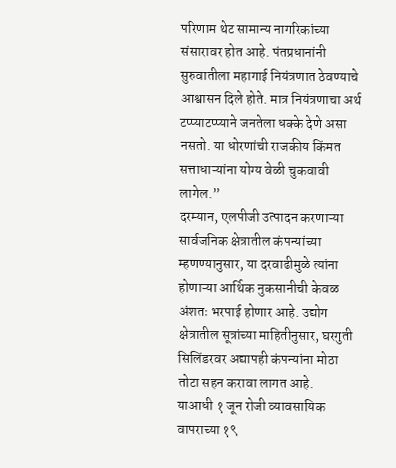परिणाम थेट सामान्य नागरिकांच्या संसारावर होत आहे. पंतप्रधानांनी सुरुवातीला महागाई नियंत्रणात ठेवण्याचे आश्वासन दिले होते. मात्र नियंत्रणाचा अर्थ टप्प्याटप्प्याने जनतेला धक्के देणे असा नसतो. या धोरणांची राजकीय किंमत सत्ताधाऱ्यांना योग्य वेळी चुकवावी लागेल.”
दरम्यान, एलपीजी उत्पादन करणाऱ्या सार्वजनिक क्षेत्रातील कंपन्यांच्या म्हणण्यानुसार, या दरवाढीमुळे त्यांना होणाऱ्या आर्थिक नुकसानीची केवळ अंशतः भरपाई होणार आहे. उद्योग क्षेत्रातील सूत्रांच्या माहितीनुसार, घरगुती सिलिंडरवर अद्यापही कंपन्यांना मोठा तोटा सहन करावा लागत आहे.
याआधी १ जून रोजी व्यावसायिक वापराच्या १९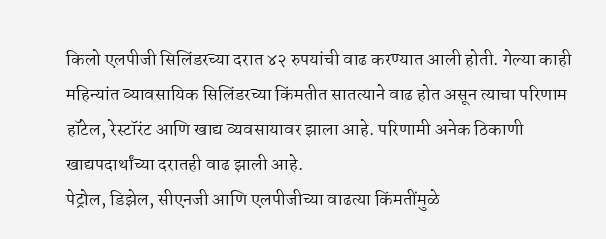किलो एलपीजी सिलिंडरच्या दरात ४२ रुपयांची वाढ करण्यात आली होती. गेल्या काही महिन्यांत व्यावसायिक सिलिंडरच्या किंमतीत सातत्याने वाढ होत असून त्याचा परिणाम हॉटेल, रेस्टॉरंट आणि खाद्य व्यवसायावर झाला आहे. परिणामी अनेक ठिकाणी खाद्यपदार्थांच्या दरातही वाढ झाली आहे.
पेट्रोल, डिझेल, सीएनजी आणि एलपीजीच्या वाढत्या किंमतींमुळे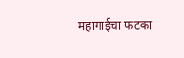महागाईचा फटका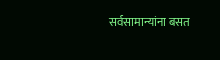सर्वसामान्यांना बसत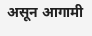असून आगामी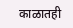काळातही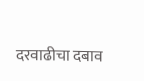दरवाढीचा दबाव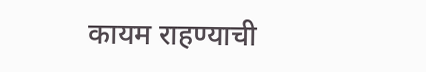कायम राहण्याची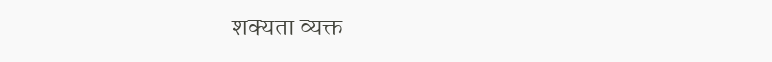शक्यता व्यक्त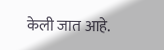केली जात आहे.